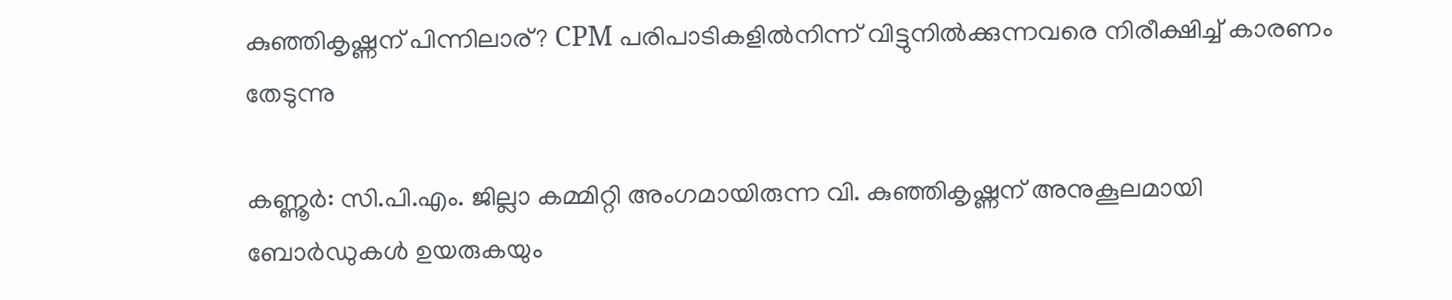കുഞ്ഞികൃഷ്ണന് പിന്നിലാര്? CPM പരിപാടികളിൽനിന്ന് വിട്ടുനിൽക്കുന്നവരെ നിരീക്ഷിച്ച് കാരണം തേടുന്നു

കണ്ണൂർ: സി.പി.എം. ജില്ലാ കമ്മിറ്റി അംഗമായിരുന്ന വി. കുഞ്ഞികൃഷ്ണന് അനുകൂലമായി ബോർഡുകൾ ഉയരുകയും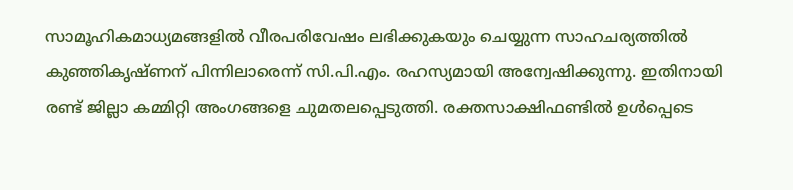സാമൂഹികമാധ്യമങ്ങളിൽ വീരപരിവേഷം ലഭിക്കുകയും ചെയ്യുന്ന സാഹചര്യത്തിൽ കുഞ്ഞികൃഷ്ണന് പിന്നിലാരെന്ന് സി.പി.എം. രഹസ്യമായി അന്വേഷിക്കുന്നു. ഇതിനായി രണ്ട് ജില്ലാ കമ്മിറ്റി അംഗങ്ങളെ ചുമതലപ്പെടുത്തി. രക്തസാക്ഷിഫണ്ടിൽ ഉൾപ്പെടെ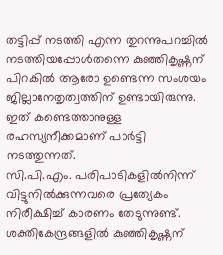തട്ടിപ്പ് നടത്തി എന്ന തുറന്നുപറച്ചിൽ നടത്തിയപ്പോൾതന്നെ കുഞ്ഞികൃഷ്ണന് പിറകിൽ ആരോ ഉണ്ടെന്ന സംശയം ജില്ലാനേതൃത്വത്തിന് ഉണ്ടായിരുന്നു. ഇത് കണ്ടെത്താനുള്ള രഹസ്യനീക്കമാണ് പാർട്ടി നടത്തുന്നത്.
സി.പി.എം. പരിപാടികളിൽനിന്ന് വിട്ടുനിൽക്കുന്നവരെ പ്രത്യേകം നിരീക്ഷിച്ച് കാരണം തേടുന്നുണ്ട്. ശക്തികേന്ദ്രങ്ങളിൽ കുഞ്ഞികൃഷ്ണന്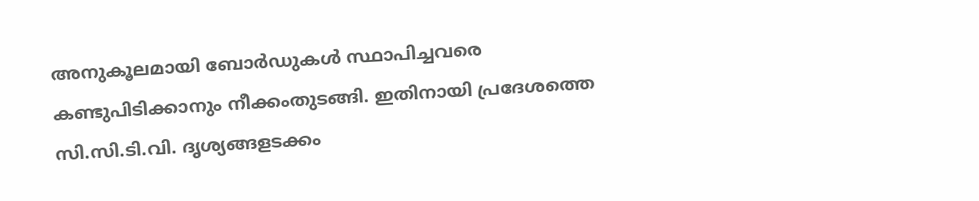അനുകൂലമായി ബോർഡുകൾ സ്ഥാപിച്ചവരെ കണ്ടുപിടിക്കാനും നീക്കംതുടങ്ങി. ഇതിനായി പ്രദേശത്തെ സി.സി.ടി.വി. ദൃശ്യങ്ങളടക്കം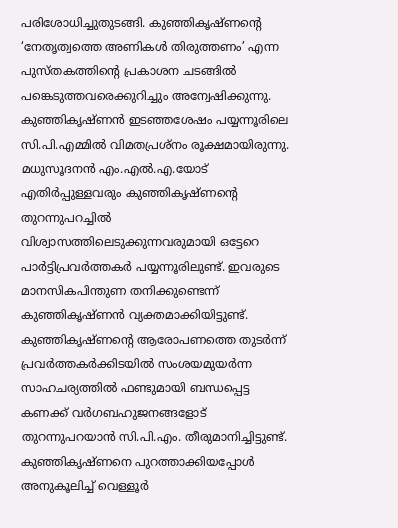പരിശോധിച്ചുതുടങ്ങി. കുഞ്ഞികൃഷ്ണന്റെ ‘നേതൃത്വത്തെ അണികൾ തിരുത്തണം’ എന്ന പുസ്തകത്തിന്റെ പ്രകാശന ചടങ്ങിൽ പങ്കെടുത്തവരെക്കുറിച്ചും അന്വേഷിക്കുന്നു.
കുഞ്ഞികൃഷ്ണൻ ഇടഞ്ഞശേഷം പയ്യന്നൂരിലെ സി.പി.എമ്മിൽ വിമതപ്രശ്നം രൂക്ഷമായിരുന്നു. മധുസൂദനൻ എം.എൽ.എ.യോട് എതിർപ്പുള്ളവരും കുഞ്ഞികൃഷ്ണന്റെ തുറന്നുപറച്ചിൽ വിശ്വാസത്തിലെടുക്കുന്നവരുമായി ഒട്ടേറെ പാർട്ടിപ്രവർത്തകർ പയ്യന്നൂരിലുണ്ട്. ഇവരുടെ മാനസികപിന്തുണ തനിക്കുണ്ടെന്ന് കുഞ്ഞികൃഷ്ണൻ വ്യക്തമാക്കിയിട്ടുണ്ട്.
കുഞ്ഞികൃഷ്ണന്റെ ആരോപണത്തെ തുടർന്ന് പ്രവർത്തകർക്കിടയിൽ സംശയമുയർന്ന സാഹചര്യത്തിൽ ഫണ്ടുമായി ബന്ധപ്പെട്ട കണക്ക് വർഗബഹുജനങ്ങളോട് തുറന്നുപറയാൻ സി.പി.എം. തീരുമാനിച്ചിട്ടുണ്ട്.
കുഞ്ഞികൃഷ്ണനെ പുറത്താക്കിയപ്പോൾ അനുകൂലിച്ച് വെള്ളൂർ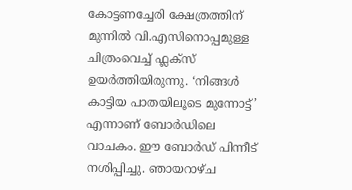കോട്ടണച്ചേരി ക്ഷേത്രത്തിന് മുന്നിൽ വി.എസിനൊപ്പമുള്ള ചിത്രംവെച്ച് ഫ്ലക്സ് ഉയർത്തിയിരുന്നു. ‘നിങ്ങൾ കാട്ടിയ പാതയിലൂടെ മുന്നോട്ട്’ എന്നാണ് ബോർഡിലെ വാചകം. ഈ ബോർഡ് പിന്നീട് നശിപ്പിച്ചു. ഞായറാഴ്ച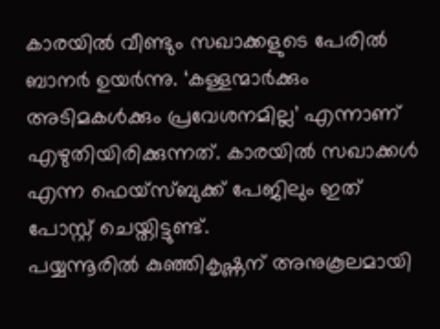കാരയിൽ വീണ്ടും സഖാക്കളുടെ പേരിൽ ബാനർ ഉയർന്നു. ‘കള്ളന്മാർക്കും അടിമകൾക്കും പ്രവേശനമില്ല’ എന്നാണ് എഴുതിയിരിക്കുന്നത്. കാരയിൽ സഖാക്കൾ എന്ന ഫെയ്സ്ബുക്ക് പേജിലും ഇത് പോസ്റ്റ് ചെയ്തിട്ടുണ്ട്.
പയ്യന്നൂരിൽ കുഞ്ഞികൃഷ്ണന് അനുകൂലമായി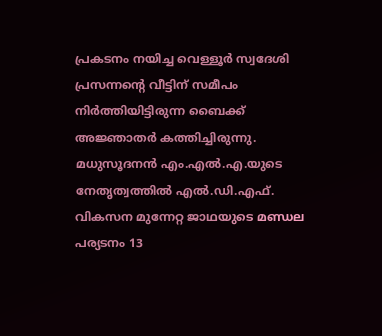പ്രകടനം നയിച്ച വെള്ളൂർ സ്വദേശി പ്രസന്നന്റെ വീട്ടിന് സമീപം നിർത്തിയിട്ടിരുന്ന ബൈക്ക് അജ്ഞാതർ കത്തിച്ചിരുന്നു. മധുസൂദനൻ എം.എൽ.എ.യുടെ നേതൃത്വത്തിൽ എൽ.ഡി.എഫ്. വികസന മുന്നേറ്റ ജാഥയുടെ മണ്ഡല പര്യടനം 13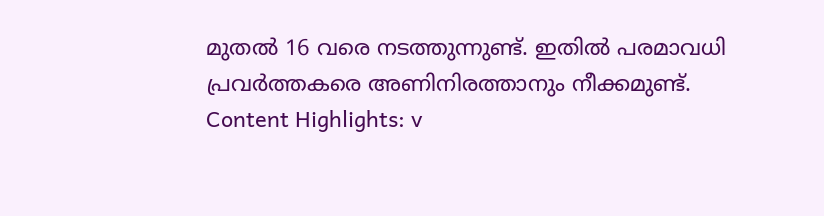മുതൽ 16 വരെ നടത്തുന്നുണ്ട്. ഇതിൽ പരമാവധി പ്രവർത്തകരെ അണിനിരത്താനും നീക്കമുണ്ട്.
Content Highlights: v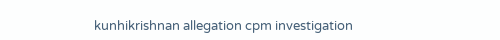kunhikrishnan allegation cpm investigation